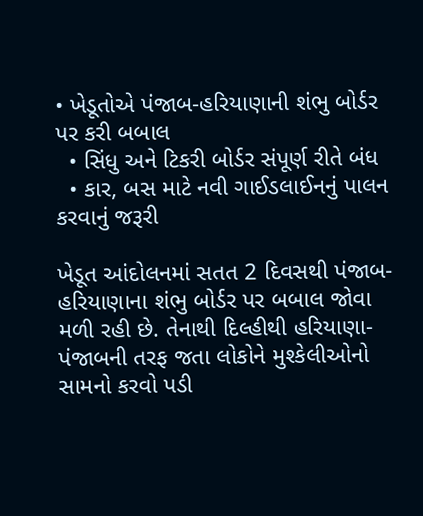• ખેડૂતોએ પંજાબ-હરિયાણાની શંભુ બોર્ડર પર કરી બબાલ
  • સિંધુ અને ટિકરી બોર્ડર સંપૂર્ણ રીતે બંધ
  • કાર, બસ માટે નવી ગાઈડલાઈનનું પાલન કરવાનું જરૂરી

ખેડૂત આંદોલનમાં સતત 2 દિવસથી પંજાબ-હરિયાણાના શંભુ બોર્ડર પર બબાલ જોવા મળી રહી છે. તેનાથી દિલ્હીથી હરિયાણા-પંજાબની તરફ જતા લોકોને મુશ્કેલીઓનો સામનો કરવો પડી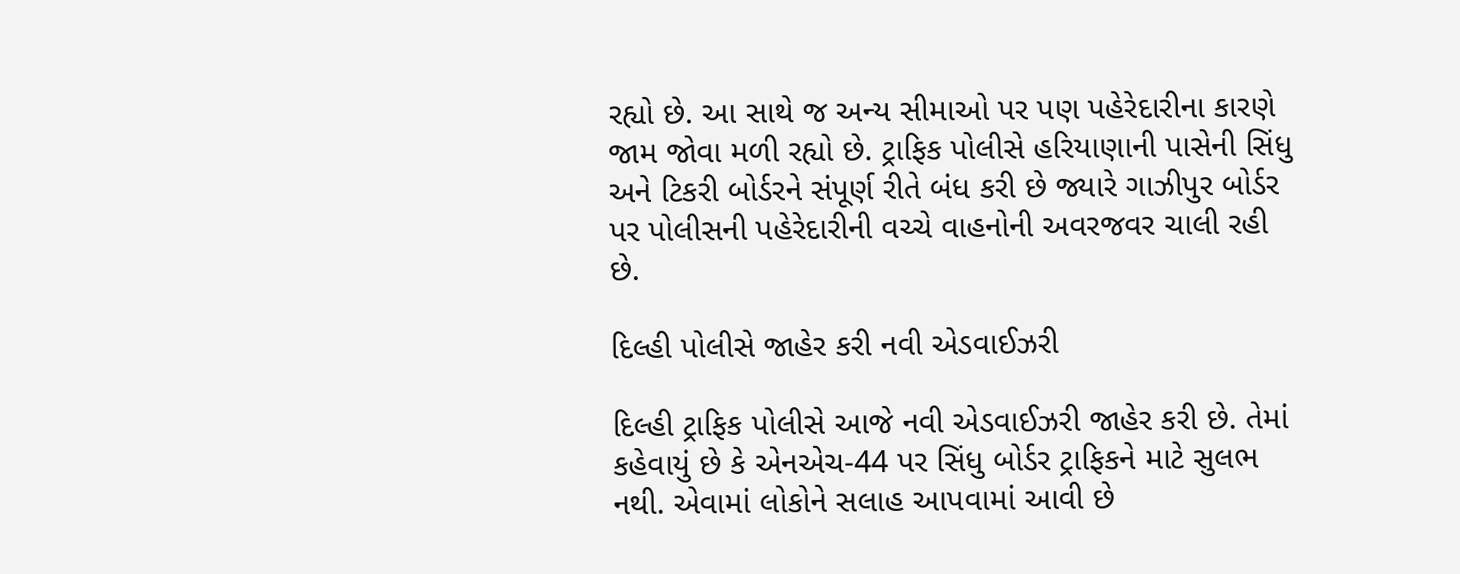રહ્યો છે. આ સાથે જ અન્ય સીમાઓ પર પણ પહેરેદારીના કારણે જામ જોવા મળી રહ્યો છે. ટ્રાફિક પોલીસે હરિયાણાની પાસેની સિંધુ અને ટિકરી બોર્ડરને સંપૂર્ણ રીતે બંધ કરી છે જ્યારે ગાઝીપુર બોર્ડર પર પોલીસની પહેરેદારીની વચ્ચે વાહનોની અવરજવર ચાલી રહી છે.

દિલ્હી પોલીસે જાહેર કરી નવી એડવાઈઝરી

દિલ્હી ટ્રાફિક પોલીસે આજે નવી એડવાઈઝરી જાહેર કરી છે. તેમાં કહેવાયું છે કે એનએચ-44 પર સિંધુ બોર્ડર ટ્રાફિકને માટે સુલભ નથી. એવામાં લોકોને સલાહ આપવામાં આવી છે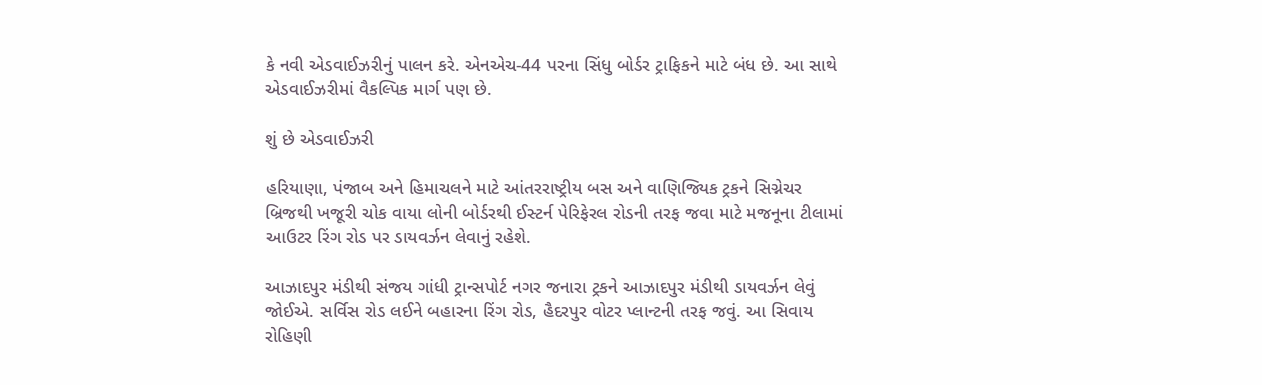કે નવી એડવાઈઝરીનું પાલન કરે. એનએચ-44 પરના સિંધુ બોર્ડર ટ્રાફિકને માટે બંધ છે. આ સાથે એડવાઈઝરીમાં વૈકલ્પિક માર્ગ પણ છે.

શું છે એડવાઈઝરી

હરિયાણા, પંજાબ અને હિમાચલને માટે આંતરરાષ્ટ્રીય બસ અને વાણિજ્યિક ટ્રકને સિગ્નેચર બ્રિજથી ખજૂરી ચોક વાયા લોની બોર્ડરથી ઈસ્ટર્ન પેરિફેરલ રોડની તરફ જવા માટે મજનૂના ટીલામાં આઉટર રિંગ રોડ પર ડાયવર્ઝન લેવાનું રહેશે.

આઝાદપુર મંડીથી સંજય ગાંધી ટ્રાન્સપોર્ટ નગર જનારા ટ્રકને આઝાદપુર મંડીથી ડાયવર્ઝન લેવું જોઈએ. સર્વિસ રોડ લઈને બહારના રિંગ રોડ, હૈદરપુર વોટર પ્લાન્ટની તરફ જવું. આ સિવાય રોહિણી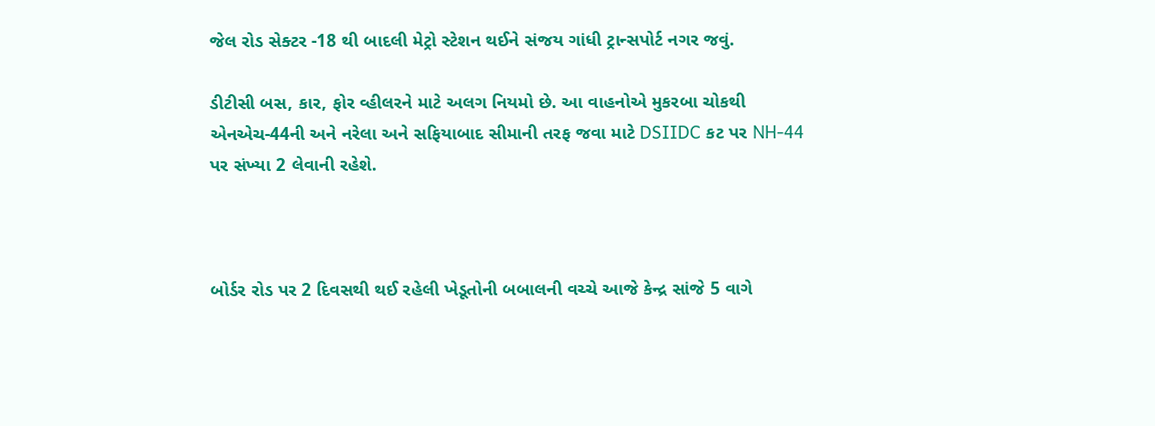જેલ રોડ સેક્ટર -18 થી બાદલી મેટ્રો સ્ટેશન થઈને સંજય ગાંધી ટ્રાન્સપોર્ટ નગર જવું.

ડીટીસી બસ, કાર, ફોર વ્હીલરને માટે અલગ નિયમો છે. આ વાહનોએ મુકરબા ચોકથી એનએચ-44ની અને નરેલા અને સફિયાબાદ સીમાની તરફ જવા માટે DSIIDC કટ પર NH-44 પર સંખ્યા 2 લેવાની રહેશે.



બોર્ડર રોડ પર 2 દિવસથી થઈ રહેલી ખેડૂતોની બબાલની વચ્ચે આજે કેન્દ્ર સાંજે 5 વાગે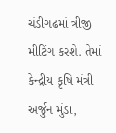ચંડીગઢમાં ત્રીજી મીટિંગ કરશે. તેમાં કેન્દ્રીય કૃષિ મંત્રી અર્જુન મુંડા,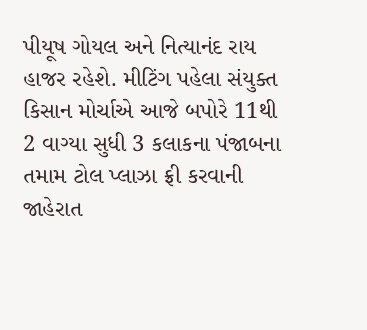પીયૂષ ગોયલ અને નિત્યાનંદ રાય હાજર રહેશે. મીટિંગ પહેલા સંયુક્ત કિસાન મોર્ચાએ આજે બપોરે 11થી 2 વાગ્યા સુધી 3 કલાકના પંજાબના તમામ ટોલ પ્લાઝા ફ્રી કરવાની જાહેરાત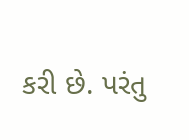કરી છે. પરંતુ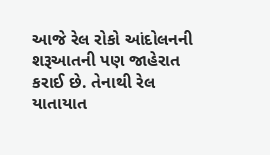આજે રેલ રોકો આંદોલનની શરૂઆતની પણ જાહેરાત કરાઈ છે. તેનાથી રેલ યાતાયાત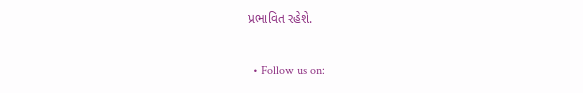પ્રભાવિત રહેશે.

  • Follow us on: